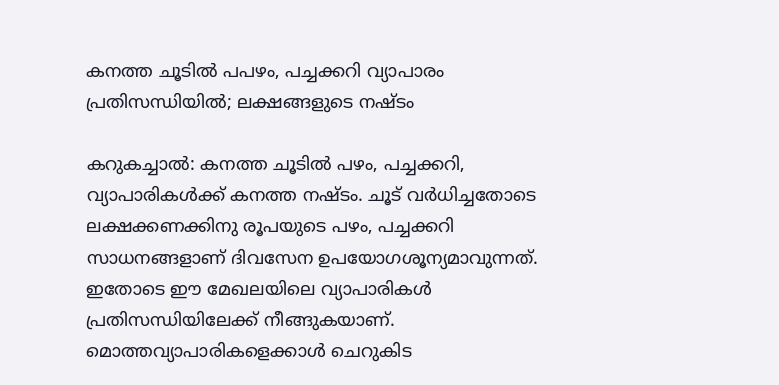കനത്ത ചൂടിൽ പപഴം, പച്ചക്കറി വ്യാപാരം പ്രതിസന്ധിയിൽ; ലക്ഷങ്ങളുടെ നഷ്ടം

കറുകച്ചാൽ: കനത്ത ചൂടിൽ പഴം, പച്ചക്കറി, വ്യാപാരികൾക്ക് കനത്ത നഷ്ടം. ചൂട് വർധിച്ചതോടെ ലക്ഷക്കണക്കിനു രൂപയുടെ പഴം, പച്ചക്കറി സാധനങ്ങളാണ് ദിവസേന ഉപയോഗശൂന്യമാവുന്നത്. ഇതോടെ ഈ മേഖലയിലെ വ്യാപാരികൾ പ്രതിസന്ധിയിലേക്ക് നീങ്ങുകയാണ്. മൊത്തവ്യാപാരികളെക്കാൾ ചെറുകിട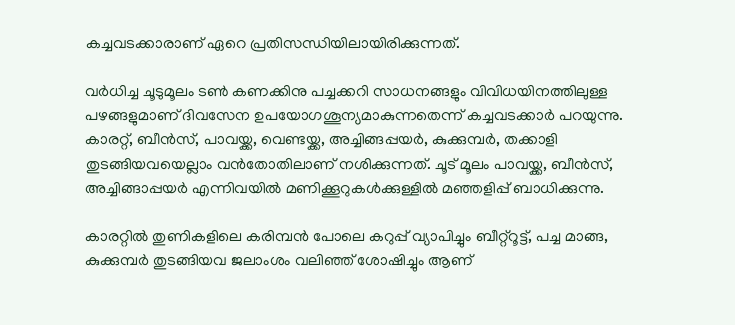കച്ചവടക്കാരാണ് ഏറെ പ്രതിസന്ധിയിലായിരിക്കുന്നത്.

വർധിച്ച ചൂടുമൂലം ടൺ കണക്കിനു പച്ചക്കറി സാധനങ്ങളും വിവിധയിനത്തിലുള്ള പഴങ്ങളുമാണ് ദിവസേന ഉപയോഗശൂന്യമാകുന്നതെന്ന് കച്ചവടക്കാർ പറയുന്നു. കാരറ്റ്, ബീൻസ്, പാവയ്ക്ക, വെണ്ടയ്ക്ക, അച്ചിങ്ങപ്പയർ, കുക്കുമ്പർ, തക്കാളി തുടങ്ങിയവയെല്ലാം വൻതോതിലാണ് നശിക്കുന്നത്. ചൂട് മൂലം പാവയ്ക്ക, ബീൻസ്, അച്ചിങ്ങാപ്പയർ എന്നിവയിൽ മണിക്കൂറുകൾക്കുള്ളിൽ മഞ്ഞളിപ്പ് ബാധിക്കുന്നു.

കാരറ്റിൽ തുണികളിലെ കരിമ്പൻ പോലെ കറുപ്പ് വ്യാപിച്ചും ബീറ്റ്റൂട്ട്, പച്ച മാങ്ങ, കുക്കുമ്പർ തുടങ്ങിയവ ജലാംശം വലിഞ്ഞ് ശോഷിച്ചും ആണ്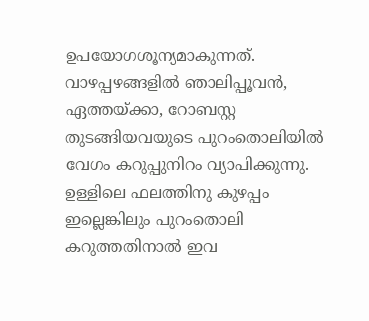ഉപയോഗശൂന്യമാകുന്നത്. വാഴപ്പഴങ്ങളിൽ ഞാലിപ്പൂവൻ, ഏത്തയ്ക്കാ, റോബസ്റ്റ തുടങ്ങിയവയുടെ പുറംതൊലിയിൽ വേഗം കറുപ്പുനിറം വ്യാപിക്കുന്നു. ഉള്ളിലെ ഫലത്തിനു കുഴപ്പം ഇല്ലെങ്കിലും പുറംതൊലി കറുത്തതിനാൽ ഇവ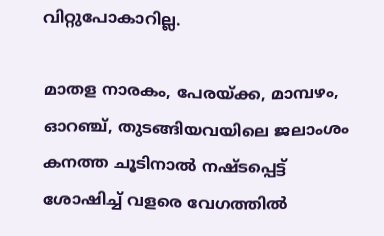വിറ്റുപോകാറില്ല.

മാതള നാരകം, പേരയ്ക്ക, മാമ്പഴം, ഓറഞ്ച്, തുടങ്ങിയവയിലെ ജലാംശം കനത്ത ചൂടിനാൽ നഷ്ടപ്പെട്ട് ശോഷിച്ച് വളരെ വേഗത്തിൽ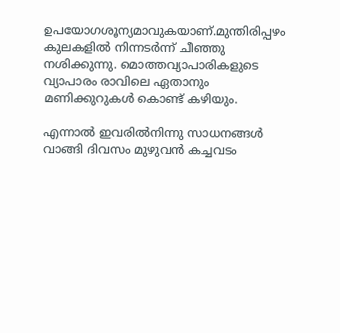ഉപയോഗശൂന്യമാവുകയാണ്.മുന്തിരിപ്പഴം കുലകളിൽ നിന്നടർന്ന് ചീഞ്ഞു നശിക്കുന്നു. മൊത്തവ്യാപാരികളുടെ വ്യാപാരം രാവിലെ ഏതാനും മണിക്കുറുകൾ കൊണ്ട് കഴിയും.

എന്നാൽ ഇവരിൽനിന്നു സാധനങ്ങൾ വാങ്ങി ദിവസം മുഴുവൻ കച്ചവടം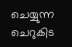ചെയ്യുന്ന ചെറുകിട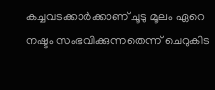കച്ചവടക്കാർക്കാണ് ചൂടു മൂലം ഏറെ നഷ്ടം സംഭവിക്കുന്നതെന്ന് ചെറുകിട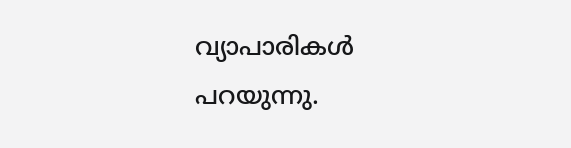വ്യാപാരികൾ പറയുന്നു.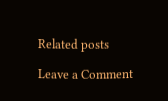Related posts

Leave a Comment